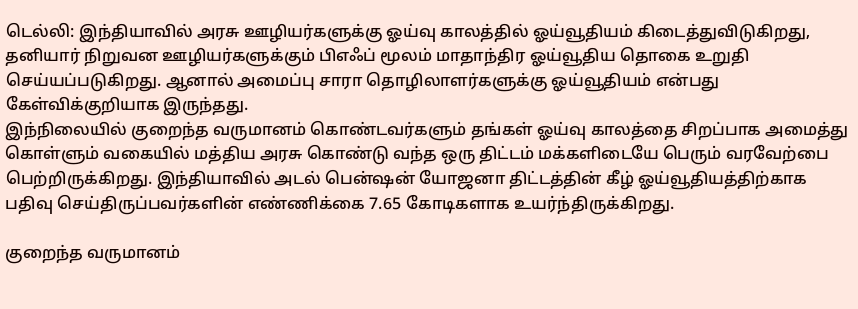டெல்லி: இந்தியாவில் அரசு ஊழியர்களுக்கு ஓய்வு காலத்தில் ஓய்வூதியம் கிடைத்துவிடுகிறது, தனியார் நிறுவன ஊழியர்களுக்கும் பிஎஃப் மூலம் மாதாந்திர ஓய்வூதிய தொகை உறுதி செய்யப்படுகிறது. ஆனால் அமைப்பு சாரா தொழிலாளர்களுக்கு ஓய்வூதியம் என்பது கேள்விக்குறியாக இருந்தது.
இந்நிலையில் குறைந்த வருமானம் கொண்டவர்களும் தங்கள் ஓய்வு காலத்தை சிறப்பாக அமைத்து கொள்ளும் வகையில் மத்திய அரசு கொண்டு வந்த ஒரு திட்டம் மக்களிடையே பெரும் வரவேற்பை பெற்றிருக்கிறது. இந்தியாவில் அடல் பென்ஷன் யோஜனா திட்டத்தின் கீழ் ஓய்வூதியத்திற்காக பதிவு செய்திருப்பவர்களின் எண்ணிக்கை 7.65 கோடிகளாக உயர்ந்திருக்கிறது.

குறைந்த வருமானம்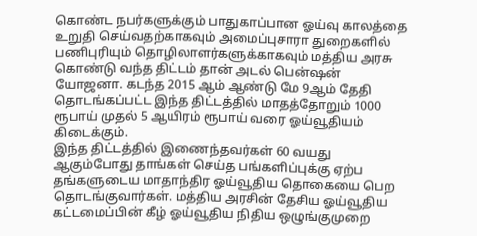கொண்ட நபர்களுக்கும் பாதுகாப்பான ஓய்வு காலத்தை உறுதி செய்வதற்காகவும் அமைப்புசாரா துறைகளில் பணிபுரியும் தொழிலாளர்களுக்காகவும் மத்திய அரசு கொண்டு வந்த திட்டம் தான் அடல் பென்ஷன் யோஜனா. கடந்த 2015 ஆம் ஆண்டு மே 9ஆம் தேதி தொடங்கப்பட்ட இந்த திட்டத்தில் மாதத்தோறும் 1000 ரூபாய் முதல் 5 ஆயிரம் ரூபாய் வரை ஓய்வூதியம் கிடைக்கும்.
இந்த திட்டத்தில் இணைந்தவர்கள் 60 வயது ஆகும்போது தாங்கள் செய்த பங்களிப்புக்கு ஏற்ப தங்களுடைய மாதாந்திர ஓய்வூதிய தொகையை பெற தொடங்குவார்கள். மத்திய அரசின் தேசிய ஓய்வூதிய கட்டமைப்பின் கீழ் ஓய்வூதிய நிதிய ஒழுங்குமுறை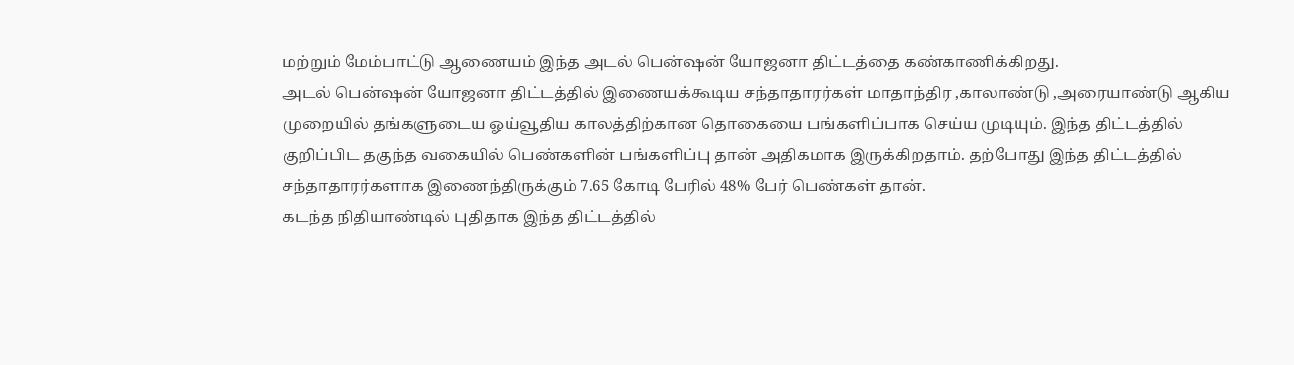மற்றும் மேம்பாட்டு ஆணையம் இந்த அடல் பென்ஷன் யோஜனா திட்டத்தை கண்காணிக்கிறது.
அடல் பென்ஷன் யோஜனா திட்டத்தில் இணையக்கூடிய சந்தாதாரர்கள் மாதாந்திர ,காலாண்டு ,அரையாண்டு ஆகிய முறையில் தங்களுடைய ஓய்வூதிய காலத்திற்கான தொகையை பங்களிப்பாக செய்ய முடியும். இந்த திட்டத்தில் குறிப்பிட தகுந்த வகையில் பெண்களின் பங்களிப்பு தான் அதிகமாக இருக்கிறதாம். தற்போது இந்த திட்டத்தில் சந்தாதாரர்களாக இணைந்திருக்கும் 7.65 கோடி பேரில் 48% பேர் பெண்கள் தான்.
கடந்த நிதியாண்டில் புதிதாக இந்த திட்டத்தில்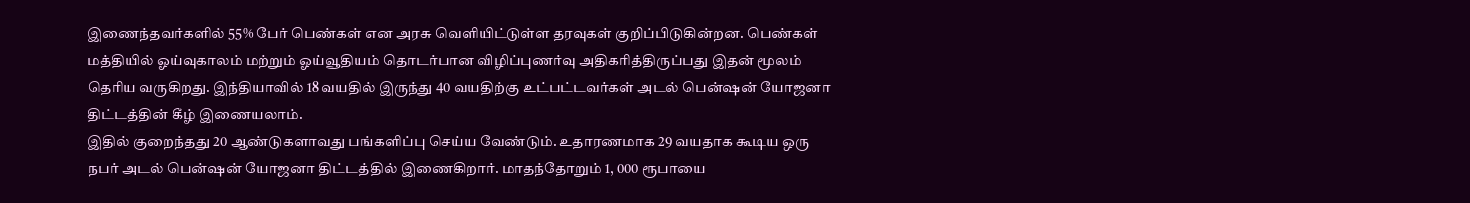இணைந்தவர்களில் 55% பேர் பெண்கள் என அரசு வெளியிட்டுள்ள தரவுகள் குறிப்பிடுகின்றன. பெண்கள் மத்தியில் ஓய்வுகாலம் மற்றும் ஓய்வூதியம் தொடர்பான விழிப்புணர்வு அதிகரித்திருப்பது இதன் மூலம் தெரிய வருகிறது. இந்தியாவில் 18 வயதில் இருந்து 40 வயதிற்கு உட்பட்டவர்கள் அடல் பென்ஷன் யோஜனா திட்டத்தின் கீழ் இணையலாம்.
இதில் குறைந்தது 20 ஆண்டுகளாவது பங்களிப்பு செய்ய வேண்டும். உதாரணமாக 29 வயதாக கூடிய ஒரு நபர் அடல் பென்ஷன் யோஜனா திட்டத்தில் இணைகிறார். மாதந்தோறும் 1, 000 ரூபாயை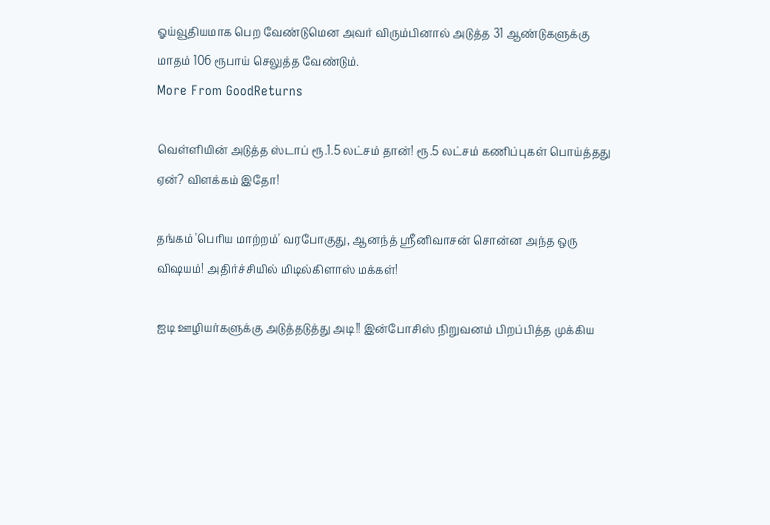ஓய்வூதியமாக பெற வேண்டுமென அவர் விரும்பினால் அடுத்த 31 ஆண்டுகளுக்கு மாதம் 106 ரூபாய் செலுத்த வேண்டும்.
More From GoodReturns

வெள்ளியின் அடுத்த ஸ்டாப் ரூ.1.5 லட்சம் தான்! ரூ.5 லட்சம் கணிப்புகள் பொய்த்தது ஏன்? விளக்கம் இதோ!

தங்கம் 'பெரிய மாற்றம்' வரபோகுது, ஆனந்த் ஸ்ரீனிவாசன் சொன்ன அந்த ஒரு விஷயம்! அதிர்ச்சியில் மிடில்கிளாஸ் மக்கள்!

ஐடி ஊழியர்களுக்கு அடுத்தடுத்து அடி!! இன்போசிஸ் நிறுவனம் பிறப்பித்த முக்கிய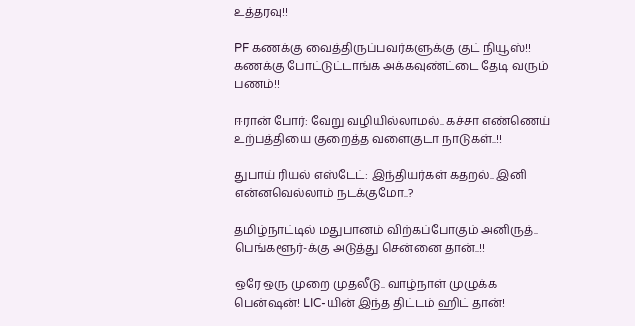உத்தரவு!!

PF கணக்கு வைத்திருப்பவர்களுக்கு குட் நியூஸ்!! கணக்கு போட்டுட்டாங்க அக்கவுண்ட்டை தேடி வரும் பணம்!!

ஈரான் போர்: வேறு வழியில்லாமல்.. கச்சா எண்ணெய் உற்பத்தியை குறைத்த வளைகுடா நாடுகள்..!!

துபாய் ரியல் எஸ்டேட்: இந்தியர்கள் கதறல்.. இனி என்னவெல்லாம் நடக்குமோ..?

தமிழ்நாட்டில் மதுபானம் விற்கப்போகும் அனிருத்.. பெங்களூர்-க்கு அடுத்து சென்னை தான்..!!

ஒரே ஒரு முறை முதலீடு.. வாழ்நாள் முழுக்க பென்ஷன்! LIC-யின் இந்த திட்டம் ஹிட் தான்!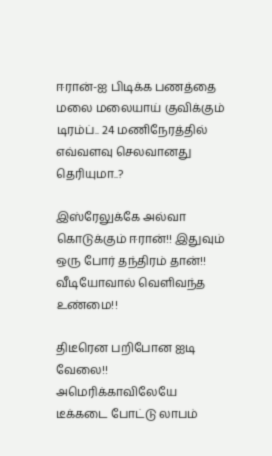ஈரான்-ஐ பிடிக்க பணத்தை மலை மலையாய் குவிக்கும் டிரம்ப்.. 24 மணிநேரத்தில் எவ்வளவு செலவானது தெரியுமா..?

இஸ்ரேலுக்கே அல்வா கொடுக்கும் ஈரான்!! இதுவும் ஒரு போர் தந்திரம் தான்!! வீடியோவால் வெளிவந்த உண்மை!!

திடீரென பறிபோன ஐடி வேலை!! அமெரிக்காவிலேயே டீக்கடை போட்டு லாபம்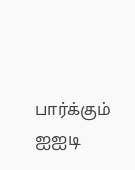பார்க்கும் ஐஐடி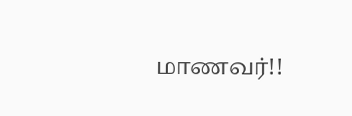மாணவர்!!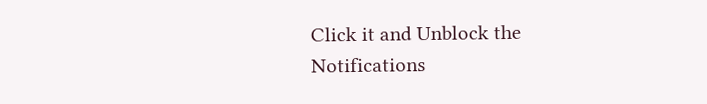Click it and Unblock the Notifications